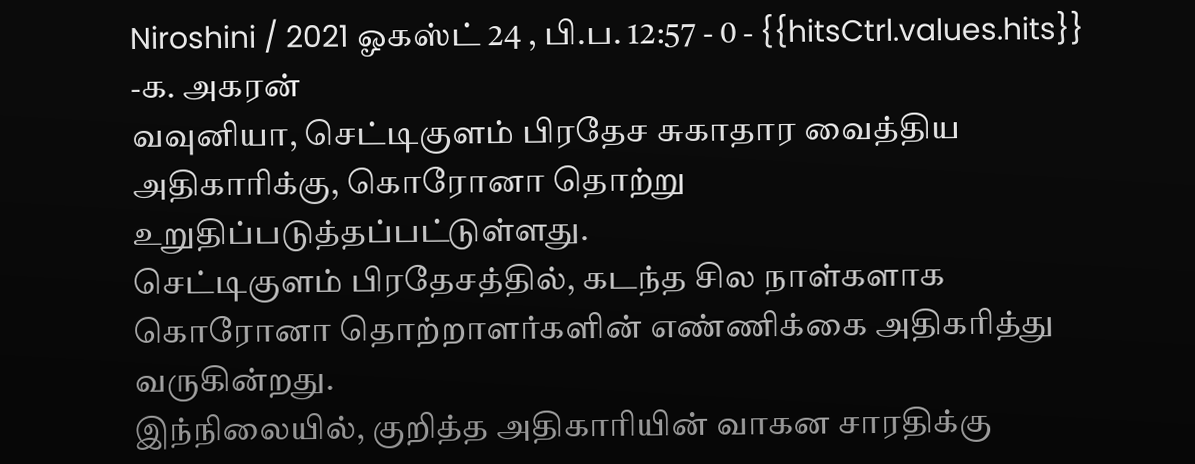Niroshini / 2021 ஓகஸ்ட் 24 , பி.ப. 12:57 - 0 - {{hitsCtrl.values.hits}}
-க. அகரன்
வவுனியா, செட்டிகுளம் பிரதேச சுகாதார வைத்திய அதிகாரிக்கு, கொரோனா தொற்று உறுதிப்படுத்தப்பட்டுள்ளது.
செட்டிகுளம் பிரதேசத்தில், கடந்த சில நாள்களாக கொரோனா தொற்றாளர்களின் எண்ணிக்கை அதிகரித்து வருகின்றது.
இந்நிலையில், குறித்த அதிகாரியின் வாகன சாரதிக்கு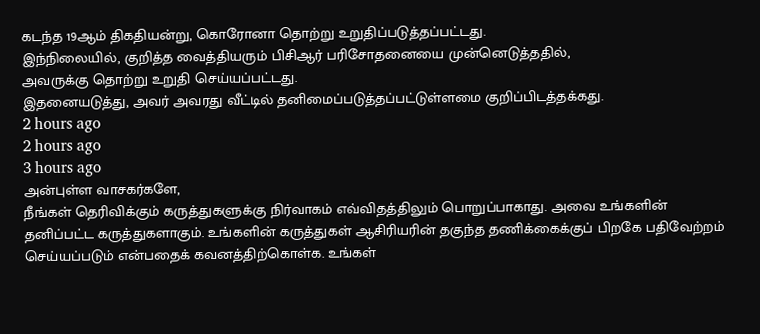கடந்த 19ஆம் திகதியன்று, கொரோனா தொற்று உறுதிப்படுத்தப்பட்டது.
இந்நிலையில், குறித்த வைத்தியரும் பிசிஆர் பரிசோதனையை முன்னெடுத்ததில்,
அவருக்கு தொற்று உறுதி செய்யப்பட்டது.
இதனையடுத்து, அவர் அவரது வீட்டில் தனிமைப்படுத்தப்பட்டுள்ளமை குறிப்பிடத்தக்கது.
2 hours ago
2 hours ago
3 hours ago
அன்புள்ள வாசகர்களே,
நீங்கள் தெரிவிக்கும் கருத்துகளுக்கு நிர்வாகம் எவ்விதத்திலும் பொறுப்பாகாது. அவை உங்களின் தனிப்பட்ட கருத்துகளாகும். உங்களின் கருத்துகள் ஆசிரியரின் தகுந்த தணிக்கைக்குப் பிறகே பதிவேற்றம் செய்யப்படும் என்பதைக் கவனத்திற்கொள்க. உங்கள்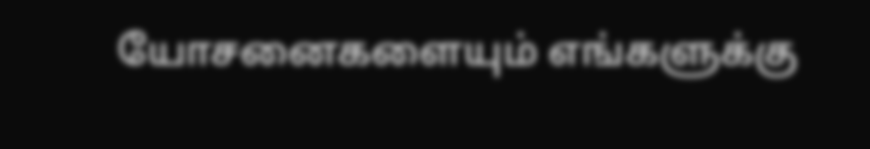யோசனைகளையும் எங்களுக்கு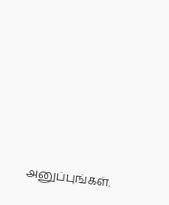அனுப்புங்கள்.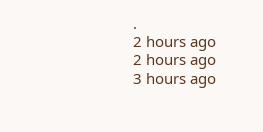.
2 hours ago
2 hours ago
3 hours ago